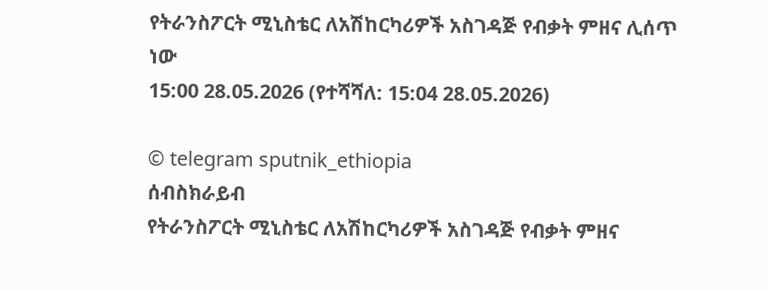የትራንስፖርት ሚኒስቴር ለአሽከርካሪዎች አስገዳጅ የብቃት ምዘና ሊሰጥ ነው
15:00 28.05.2026 (የተሻሻለ: 15:04 28.05.2026)

© telegram sputnik_ethiopia
ሰብስክራይብ
የትራንስፖርት ሚኒስቴር ለአሽከርካሪዎች አስገዳጅ የብቃት ምዘና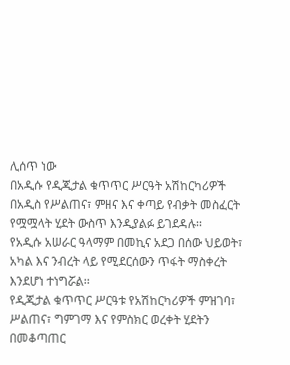ሊሰጥ ነው
በአዲሱ የዲጂታል ቁጥጥር ሥርዓት አሽከርካሪዎች በአዲስ የሥልጠና፣ ምዘና እና ቀጣይ የብቃት መስፈርት የሟሟላት ሂደት ውስጥ እንዲያልፉ ይገደዳሉ፡፡
የአዲሱ አሠራር ዓላማም በመኪና አደጋ በሰው ህይወት፣ አካል እና ንብረት ላይ የሚደርሰውን ጥፋት ማስቀረት እንደሆነ ተነግሯል፡፡
የዲጂታል ቁጥጥር ሥርዓቱ የአሽከርካሪዎች ምዝገባ፣ ሥልጠና፣ ግምገማ እና የምስክር ወረቀት ሂደትን በመቆጣጠር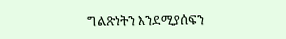ግልጽነትን እንደሚያሰፍን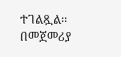ተገልጿል፡፡
በመጀመሪያ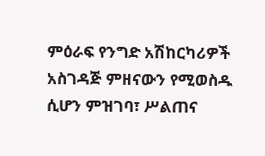ምዕራፍ የንግድ አሽከርካሪዎች አስገዳጅ ምዘናውን የሚወስዱ ሲሆን ምዝገባ፣ ሥልጠና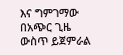እና ግምገማው በአጭር ጊዜ ውስጥ ይጀምራል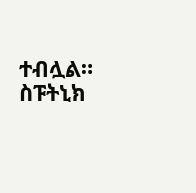ተብሏል።
ስፑትኒክ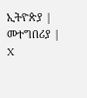ኢትዮጵያ | መተግበሪያ | X